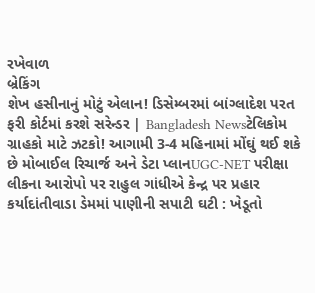રખેવાળ
બ્રેકિંગ
શેખ હસીનાનું મોટું એલાન! ડિસેમ્બરમાં બાંગ્લાદેશ પરત ફરી કોર્ટમાં કરશે સરેન્ડર | Bangladesh Newsટેલિકોમ ગ્રાહકો માટે ઝટકો! આગામી 3-4 મહિનામાં મોંઘું થઈ શકે છે મોબાઈલ રિચાર્જ અને ડેટા પ્લાનUGC-NET પરીક્ષા લીકના આરોપો પર રાહુલ ગાંધીએ કેન્દ્ર પર પ્રહાર કર્યાદાંતીવાડા ડેમમાં પાણીની સપાટી ઘટી : ખેડૂતો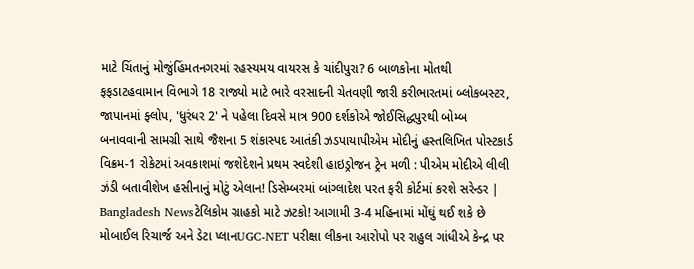માટે ચિંતાનું મોજુંહિંમતનગરમાં રહસ્યમય વાયરસ કે ચાંદીપુરા? 6 બાળકોના મોતથી ફફડાટહવામાન વિભાગે 18 રાજ્યો માટે ભારે વરસાદની ચેતવણી જારી કરીભારતમાં બ્લોકબસ્ટર, જાપાનમાં ફ્લોપ, 'ધુરંધર 2' ને પહેલા દિવસે માત્ર 900 દર્શકોએ જોઈસિદ્ધપુરથી બોમ્બ બનાવવાની સામગ્રી સાથે જૈશના 5 શંકાસ્પદ આતંકી ઝડપાયાપીએમ મોદીનું હસ્તલિખિત પોસ્ટકાર્ડ વિક્રમ-1 રોકેટમાં અવકાશમાં જશેદેશને પ્રથમ સ્વદેશી હાઇડ્રોજન ટ્રેન મળી : પીએમ મોદીએ લીલી ઝંડી બતાવીશેખ હસીનાનું મોટું એલાન! ડિસેમ્બરમાં બાંગ્લાદેશ પરત ફરી કોર્ટમાં કરશે સરેન્ડર | Bangladesh Newsટેલિકોમ ગ્રાહકો માટે ઝટકો! આગામી 3-4 મહિનામાં મોંઘું થઈ શકે છે મોબાઈલ રિચાર્જ અને ડેટા પ્લાનUGC-NET પરીક્ષા લીકના આરોપો પર રાહુલ ગાંધીએ કેન્દ્ર પર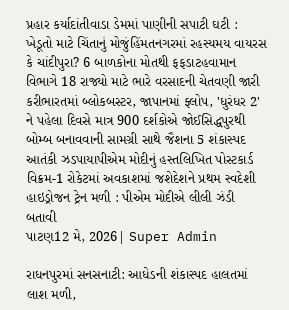પ્રહાર કર્યાદાંતીવાડા ડેમમાં પાણીની સપાટી ઘટી : ખેડૂતો માટે ચિંતાનું મોજુંહિંમતનગરમાં રહસ્યમય વાયરસ કે ચાંદીપુરા? 6 બાળકોના મોતથી ફફડાટહવામાન વિભાગે 18 રાજ્યો માટે ભારે વરસાદની ચેતવણી જારી કરીભારતમાં બ્લોકબસ્ટર, જાપાનમાં ફ્લોપ, 'ધુરંધર 2' ને પહેલા દિવસે માત્ર 900 દર્શકોએ જોઈસિદ્ધપુરથી બોમ્બ બનાવવાની સામગ્રી સાથે જૈશના 5 શંકાસ્પદ આતંકી ઝડપાયાપીએમ મોદીનું હસ્તલિખિત પોસ્ટકાર્ડ વિક્રમ-1 રોકેટમાં અવકાશમાં જશેદેશને પ્રથમ સ્વદેશી હાઇડ્રોજન ટ્રેન મળી : પીએમ મોદીએ લીલી ઝંડી બતાવી
પાટણ12 મે, 2026| Super Admin

રાધનપુરમાં સનસનાટી: આધેડની શંકાસ્પદ હાલતમાં લાશ મળી,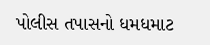પોલીસ તપાસનો ધમધમાટ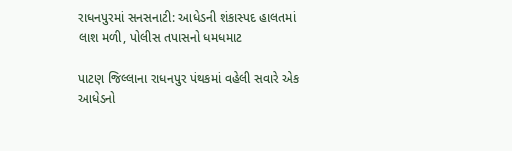રાધનપુરમાં સનસનાટી: આધેડની શંકાસ્પદ હાલતમાં લાશ મળી, પોલીસ તપાસનો ધમધમાટ

પાટણ જિલ્લાના રાધનપુર પંથકમાં વહેલી સવારે એક આધેડનો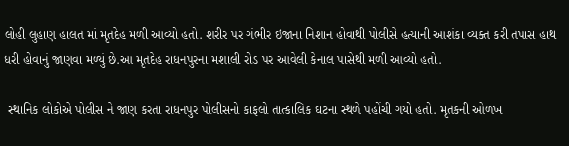લોહી લુહાણ હાલત માં મૃતદેહ મળી આવ્યો હતો. શરીર પર ગંભીર ઇજાના નિશાન હોવાથી પોલીસે હત્યાની આશંકા વ્યક્ત કરી તપાસ હાથ ધરી હોવાનું જાણવા મળ્યું છે.આ મૃતદેહ રાધનપુરના મશાલી રોડ પર આવેલી કેનાલ પાસેથી મળી આવ્યો હતો.

 સ્થાનિક લોકોએ પોલીસ ને જાણ કરતા રાધનપુર પોલીસનો કાફલો તાત્કાલિક ઘટના સ્થળે પહોંચી ગયો હતો. મૃતકની ઓળખ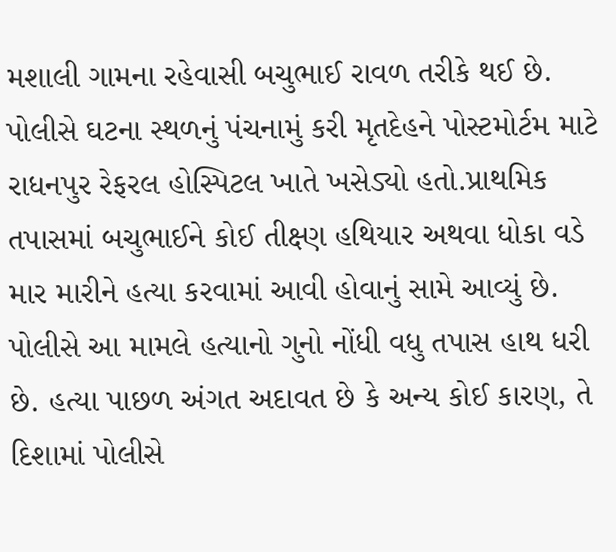મશાલી ગામના રહેવાસી બચુભાઈ રાવળ તરીકે થઈ છે. પોલીસે ઘટના સ્થળનું પંચનામું કરી મૃતદેહને પોસ્ટમોર્ટમ માટે રાધનપુર રેફરલ હોસ્પિટલ ખાતે ખસેડ્યો હતો.પ્રાથમિક તપાસમાં બચુભાઈને કોઈ તીક્ષ્ણ હથિયાર અથવા ધોકા વડે માર મારીને હત્યા કરવામાં આવી હોવાનું સામે આવ્યું છે. પોલીસે આ મામલે હત્યાનો ગુનો નોંધી વધુ તપાસ હાથ ધરી છે. હત્યા પાછળ અંગત અદાવત છે કે અન્ય કોઈ કારણ, તે દિશામાં પોલીસે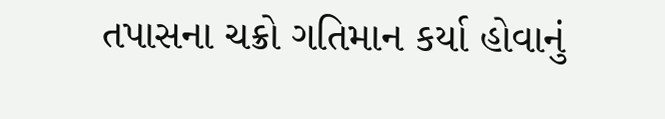તપાસના ચક્રો ગતિમાન કર્યા હોવાનું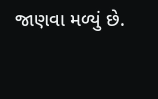જાણવા મળ્યું છે.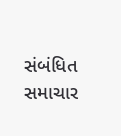સંબંધિત સમાચાર